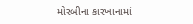મોરબીના કારખાનામાં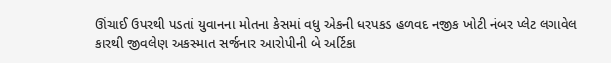ઊંચાઈ ઉપરથી પડતાં યુવાનના મોતના કેસમાં વધુ એકની ધરપકડ હળવદ નજીક ખોટી નંબર પ્લેટ લગાવેલ કારથી જીવલેણ અકસ્માત સર્જનાર આરોપીની બે અર્ટિકા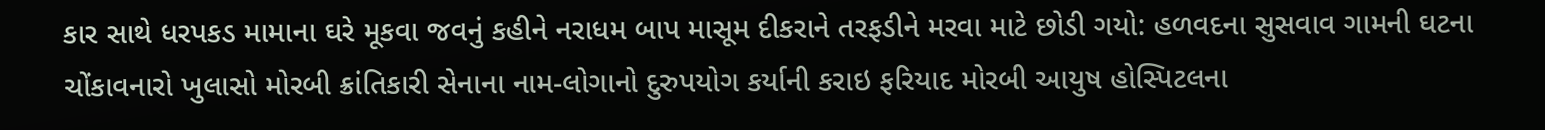કાર સાથે ધરપકડ મામાના ઘરે મૂકવા જવનું કહીને નરાધમ બાપ માસૂમ દીકરાને તરફડીને મરવા માટે છોડી ગયો: હળવદના સુસવાવ ગામની ઘટના ચોંકાવનારો ખુલાસો મોરબી ક્રાંતિકારી સેનાના નામ-લોગાનો દુરુપયોગ કર્યાની કરાઇ ફરિયાદ મોરબી આયુષ હોસ્પિટલના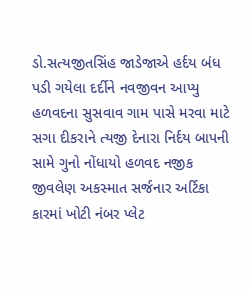ડો.સત્યજીતસિંહ જાડેજાએ હર્દય બંધ પડી ગયેલા દર્દીને નવજીવન આપ્યુ હળવદના સુસવાવ ગામ પાસે મરવા માટે સગા દીકરાને ત્યજી દેનારા નિર્દય બાપની સામે ગુનો નોંધાયો હળવદ નજીક જીવલેણ અકસ્માત સર્જનાર અર્ટિકા કારમાં ખોટી નંબર પ્લેટ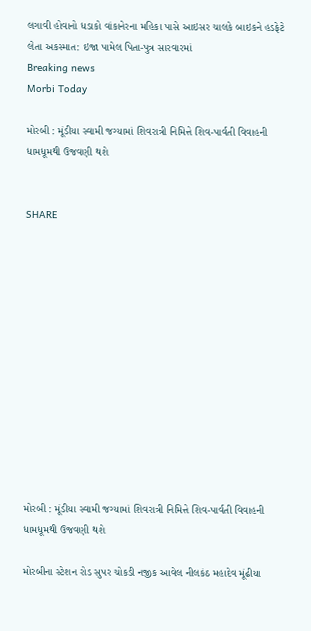લગાવી હોવાનો ધડાકો વાંકાનેરના મહિકા પાસે આઇસર ચાલકે બાઇકને હડફેટે લેતા અકસ્માત: ઇજા પામેલ પિતા-પુત્ર સારવારમાં
Breaking news
Morbi Today

મોરબી : મૂંડીયા સ્વામી જગ્યામાં શિવરાત્રી નિમિત્તે શિવ-પાર્વતી વિવાહની ધામધૂમથી ઉજવણી થશે


SHARE













મોરબી : મૂંડીયા સ્વામી જગ્યામાં શિવરાત્રી નિમિત્તે શિવ-પાર્વતી વિવાહની ધામધૂમથી ઉજવણી થશે

મોરબીના સ્ટેશન રોડ સુપર ચોકડી નજીક આવેલ નીલકંઠ મહાદેવ મૂંઢીયા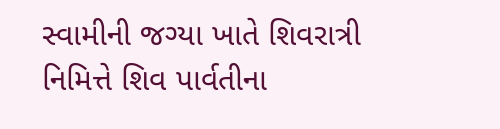સ્વામીની જગ્યા ખાતે શિવરાત્રી નિમિત્તે શિવ પાર્વતીના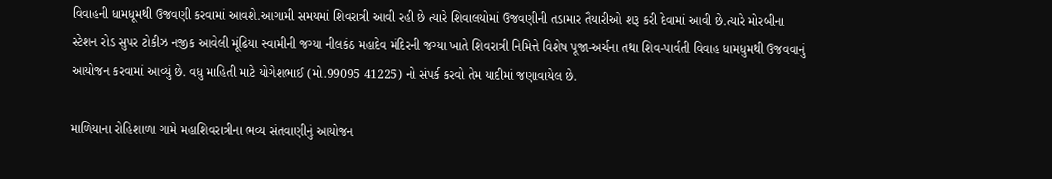વિવાહની ધામધૂમથી ઉજવણી કરવામાં આવશે.આગામી સમયમાં શિવરાત્રી આવી રહી છે ત્યારે શિવાલયોમાં ઉજવણીની તડામાર તૈયારીઓ શરૂ કરી દેવામાં આવી છે.ત્યારે મોરબીના સ્ટેશન રોડ સુપર ટોકીઝ નજીક આવેલી મૂંઢિયા સ્વામીની જગ્યા નીલકંઠ મહાદેવ મંદિરની જગ્યા ખાતે શિવરાત્રી નિમિત્તે વિશેષ પૂજા-અર્ચના તથા શિવ-પાર્વતી વિવાહ ધામધુમથી ઉજવવાનું આયોજન કરવામાં આવ્યું છે. વધુ માહિતી માટે યોગેશભાઈ (મો.99095 41225) નો સંપર્ક કરવો તેમ યાદીમાં જણાવાયેલ છે.

માળિયાના રોહિશાળા ગામે મહાશિવરાત્રીના ભવ્ય સંતવાણીનું આયોજન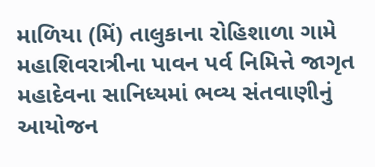માળિયા (મિં) તાલુકાના રોહિશાળા ગામે મહાશિવરાત્રીના પાવન પર્વ નિમિત્તે જાગૃત મહાદેવના સાનિધ્યમાં ભવ્ય સંતવાણીનું આયોજન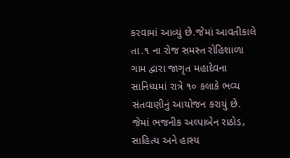કરવામાં આવ્યું છે.જેમાં આવતીકાલે તા.૧ ના રોજ સમસ્ત રોહિશાળા ગામ દ્વારા જાગૃત મહાદેવના સાનિધ્યમાં રાત્રે ૧૦ કલાકે ભવ્ય સંતવાણીનું આયોજન કરાયું છે. જેમાં ભજનીક અલ્પાબેન રાઠોડ, સાહિત્ય અને હાસ્ય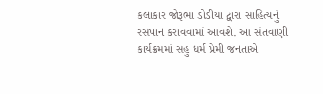કલાકાર જોરૂભા ડોડીયા દ્વારા સાહિત્યનું રસપાન કરાવવામાં આવશે. આ સંતવાણી કાર્યક્રમમાં સહુ ધર્મ પ્રેમી જનતાએ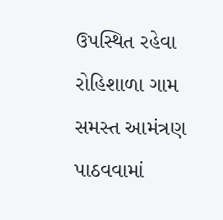ઉપસ્થિત રહેવા રોહિશાળા ગામ સમસ્ત આમંત્રણ પાઠવવામાં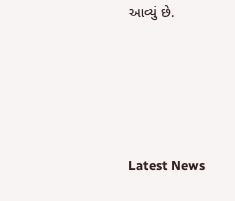આવ્યું છે.






Latest News